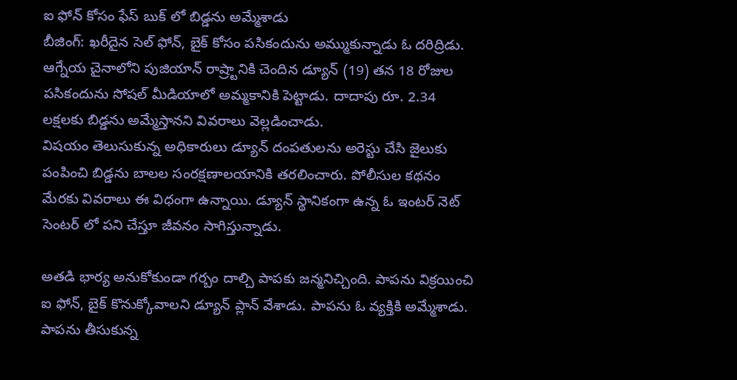ఐ ఫోన్ కోసం ఫేస్ బుక్ లో బిడ్డను అమ్మేశాడు
బీజింగ్: ఖరీదైన సెల్ ఫోన్, బైక్ కోసం పసికందును అమ్ముకున్నాడు ఓ దరిద్రిడు. ఆగ్నేయ చైనాలోని పుజియాన్ రాష్ర్టానికి చెందిన డ్యూన్ (19) తన 18 రోజుల పసికందును సోషల్ మీడియాలో అమ్మకానికి పెట్టాడు. దాదాపు రూ. 2.34 లక్షలకు బిడ్డను అమ్మేస్తానని వివరాలు వెల్లడించాడు.
విషయం తెలుసుకున్న అధికారులు డ్యూన్ దంపతులను అరెస్టు చేసి జైలుకు పంపించి బిడ్డను బాలల సంరక్షణాలయానికి తరలించారు. పోలీసుల కథనం మేరకు వివరాలు ఈ విధంగా ఉన్నాయి. డ్యూన్ స్థానికంగా ఉన్న ఓ ఇంటర్ నెట్ సెంటర్ లో పని చేస్తూ జీవనం సాగిస్తున్నాడు.

అతడి భార్య అనుకోకుండా గర్బం దాల్చి పాపకు జన్మనిచ్చింది. పాపను విక్రయించి ఐ ఫోన్, బైక్ కొనుక్కోవాలని డ్యూన్ ప్లాన్ వేశాడు. పాపను ఓ వ్యక్తికి అమ్మేశాడు. పాపను తీసుకున్న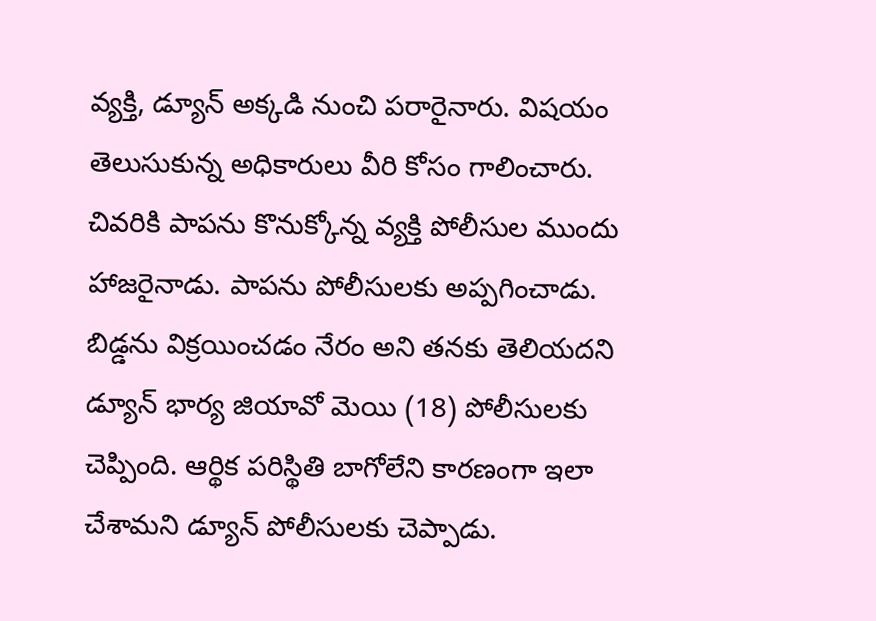వ్యక్తి, డ్యూన్ అక్కడి నుంచి పరారైనారు. విషయం తెలుసుకున్న అధికారులు వీరి కోసం గాలించారు.
చివరికి పాపను కొనుక్కోన్న వ్యక్తి పోలీసుల ముందు హాజరైనాడు. పాపను పోలీసులకు అప్పగించాడు. బిడ్డను విక్రయించడం నేరం అని తనకు తెలియదని డ్యూన్ భార్య జియావో మెయి (18) పోలీసులకు చెప్పింది. ఆర్థిక పరిస్థితి బాగోలేని కారణంగా ఇలా చేశామని డ్యూన్ పోలీసులకు చెప్పాడు.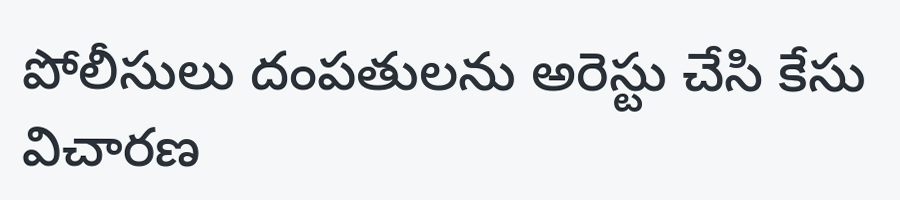పోలీసులు దంపతులను అరెస్టు చేసి కేసు విచారణ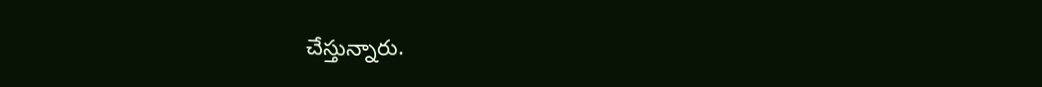చేస్తున్నారు.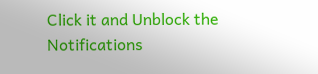Click it and Unblock the Notifications